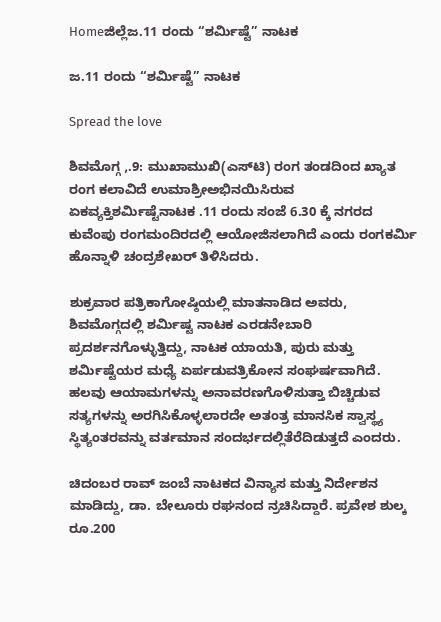Homeಜಿಲ್ಲೆಜ.11 ರಂದು “ಶರ್ಮಿಷ್ಟೆ” ನಾಟಕ

ಜ.11 ರಂದು “ಶರ್ಮಿಷ್ಟೆ” ನಾಟಕ

Spread the love

ಶಿವಮೊಗ್ಗ ,.9: ಮುಖಾಮುಖಿ(ಎಸ್‌ಟಿ) ರಂಗ ತಂಡದಿಂದ ಖ್ಯಾತ ರಂಗ ಕಲಾವಿದೆ ಉಮಾಶ್ರೀಅಭಿನಯಿಸಿರುವ ಏಕವ್ಯಕ್ತಿಶರ್ಮಿಷ್ಟೆನಾಟಕ .11 ರಂದು ಸಂಜೆ 6.30 ಕ್ಕೆ ನಗರದ ಕುವೆಂಪು ರಂಗಮಂದಿರದಲ್ಲಿ ಆಯೋಜಿಸಲಾಗಿದೆ ಎಂದು ರಂಗಕರ್ಮಿ ಹೊನ್ನಾಳಿ ಚಂದ್ರಶೇಖರ್ ತಿಳಿಸಿದರು.

ಶುಕ್ರವಾರ ಪತ್ರಿಕಾಗೋಷ್ಠಿಯಲ್ಲಿ ಮಾತನಾಡಿದ ಅವರು, ಶಿವಮೊಗ್ಗದಲ್ಲಿ ಶರ್ಮಿಷ್ಟ ನಾಟಕ ಎರಡನೇಬಾರಿ ಪ್ರದರ್ಶನಗೊಳ್ಳುತ್ತಿದ್ದು, ನಾಟಕ ಯಾಯತಿ, ಪುರು ಮತ್ತು ಶರ್ಮಿಷ್ಟೆಯರ ಮಧ್ಯೆ ಏರ್ಪಡುವತ್ರಿಕೋನ ಸಂಘರ್ಷವಾಗಿದೆ. ಹಲವು ಆಯಾಮಗಳನ್ನು ಅನಾವರಣಗೊಳಿಸುತ್ತಾ ಬಿಚ್ಚಿಡುವ ಸತ್ಯಗಳನ್ನು ಅರಗಿಸಿಕೊಳ್ಳಲಾರದೇ ಅತಂತ್ರ ಮಾನಸಿಕ ಸ್ವಾಸ್ಥ್ಯ ಸ್ಥಿತ್ಯಂತರವನ್ನು ವರ್ತಮಾನ ಸಂದರ್ಭದಲ್ಲಿತೆರೆದಿಡುತ್ತದೆ ಎಂದರು.

ಚಿದಂಬರ ರಾವ್ ಜಂಬೆ ನಾಟಕದ ವಿನ್ಯಾಸ ಮತ್ತು ನಿರ್ದೇಶನ ಮಾಡಿದ್ದು, ಡಾ. ಬೇಲೂರು ರಘನಂದ ನ್ರಚಿಸಿದ್ದಾರೆ. ಪ್ರವೇಶ ಶುಲ್ಕ ರೂ.200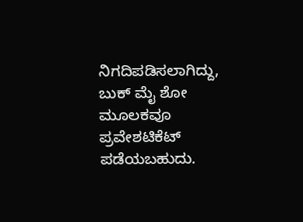ನಿಗದಿಪಡಿಸಲಾಗಿದ್ದು, ಬುಕ್ ಮೈ ಶೋ ಮೂಲಕವೂ ಪ್ರವೇಶಟಿಕೆಟ್ ಪಡೆಯಬಹುದು.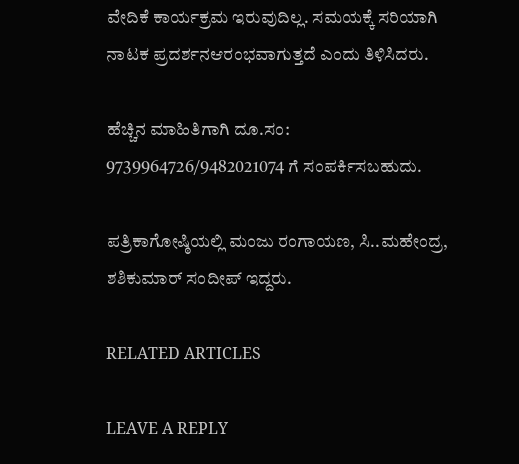ವೇದಿಕೆ ಕಾರ್ಯಕ್ರಮ ಇರುವುದಿಲ್ಲ. ಸಮಯಕ್ಕೆ ಸರಿಯಾಗಿ ನಾಟಕ ಪ್ರದರ್ಶನಆರಂಭವಾಗುತ್ತದೆ ಎಂದು ತಿಳಿಸಿದರು.

ಹೆಚ್ಚಿನ ಮಾಹಿತಿಗಾಗಿ ದೂ.ಸಂ: 9739964726/9482021074 ಗೆ ಸಂಪರ್ಕಿಸಬಹುದು.

ಪತ್ರಿಕಾಗೋಷ್ಠಿಯಲ್ಲಿ ಮಂಜು ರಂಗಾಯಣ, ಸಿ..ಮಹೇಂದ್ರ, ಶಶಿಕುಮಾರ್ ಸಂದೀಪ್ ಇದ್ದರು.

RELATED ARTICLES

LEAVE A REPLY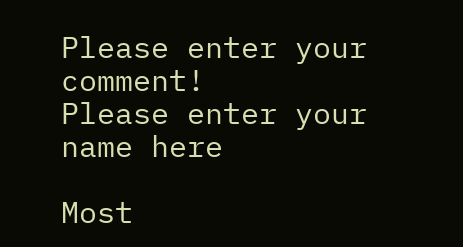Please enter your comment!
Please enter your name here

Most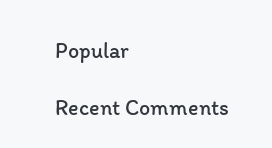Popular

Recent Comments